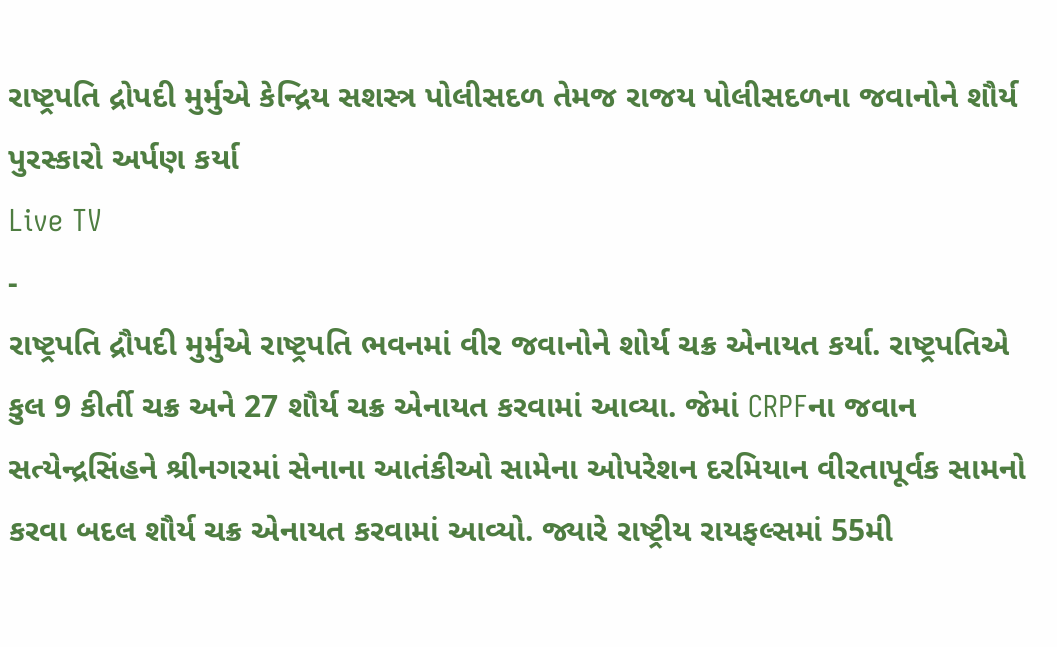રાષ્ટ્રપતિ દ્રોપદી મુર્મુએ કેન્દ્રિય સશસ્ત્ર પોલીસદળ તેમજ રાજય પોલીસદળના જવાનોને શૌર્ય પુરસ્કારો અર્પણ કર્યા
Live TV
-
રાષ્ટ્રપતિ દ્રૌપદી મુર્મુએ રાષ્ટ્રપતિ ભવનમાં વીર જવાનોને શોર્ય ચક્ર એનાયત કર્યા. રાષ્ટ્રપતિએ કુલ 9 કીર્તી ચક્ર અને 27 શૌર્ય ચક્ર એનાયત કરવામાં આવ્યા. જેમાં CRPFના જવાન સત્યેન્દ્રસિંહને શ્રીનગરમાં સેનાના આતંકીઓ સામેના ઓપરેશન દરમિયાન વીરતાપૂર્વક સામનો કરવા બદલ શૌર્ય ચક્ર એનાયત કરવામાં આવ્યો. જ્યારે રાષ્ટ્રીય રાયફલ્સમાં 55મી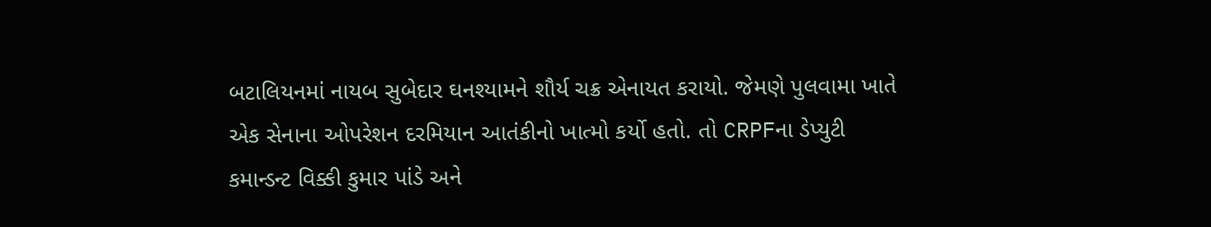બટાલિયનમાં નાયબ સુબેદાર ઘનશ્યામને શૌર્ય ચક્ર એનાયત કરાયો. જેમણે પુલવામા ખાતે એક સેનાના ઓપરેશન દરમિયાન આતંકીનો ખાત્મો કર્યો હતો. તો CRPFના ડેપ્યુટી કમાન્ડન્ટ વિક્કી કુમાર પાંડે અને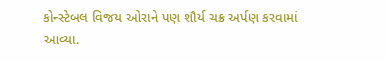કોન્સ્ટેબલ વિજય ઓરાને પણ શૌર્ય ચક્ર અર્પણ કરવામાં આવ્યા.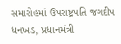સમારોહમાં ઉપરાષ્ટ્રપતિ જગદીપ ધનખડ, પ્રધાનમંત્રી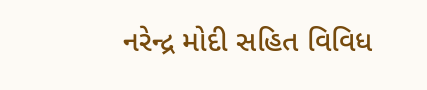નરેન્દ્ર મોદી સહિત વિવિધ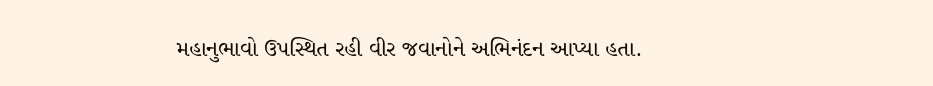મહાનુભાવો ઉપસ્થિત રહી વીર જવાનોને અભિનંદન આપ્યા હતા.